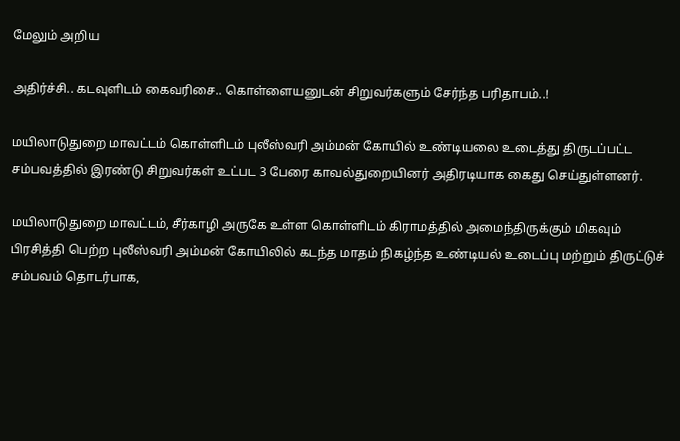மேலும் அறிய

அதிர்ச்சி.. கடவுளிடம் கைவரிசை.. கொள்ளையனுடன் சிறுவர்களும் சேர்ந்த பரிதாபம்..!

மயிலாடுதுறை மாவட்டம் கொள்ளிடம் புலீஸ்வரி அம்மன் கோயில் உண்டியலை உடைத்து திருடப்பட்ட சம்பவத்தில் இரண்டு சிறுவர்கள் உட்பட 3 பேரை காவல்துறையினர் அதிரடியாக கைது செய்துள்ளனர்.

மயிலாடுதுறை மாவட்டம், சீர்காழி அருகே உள்ள கொள்ளிடம் கிராமத்தில் அமைந்திருக்கும் மிகவும் பிரசித்தி பெற்ற புலீஸ்வரி அம்மன் கோயிலில் கடந்த மாதம் நிகழ்ந்த உண்டியல் உடைப்பு மற்றும் திருட்டுச் சம்பவம் தொடர்பாக,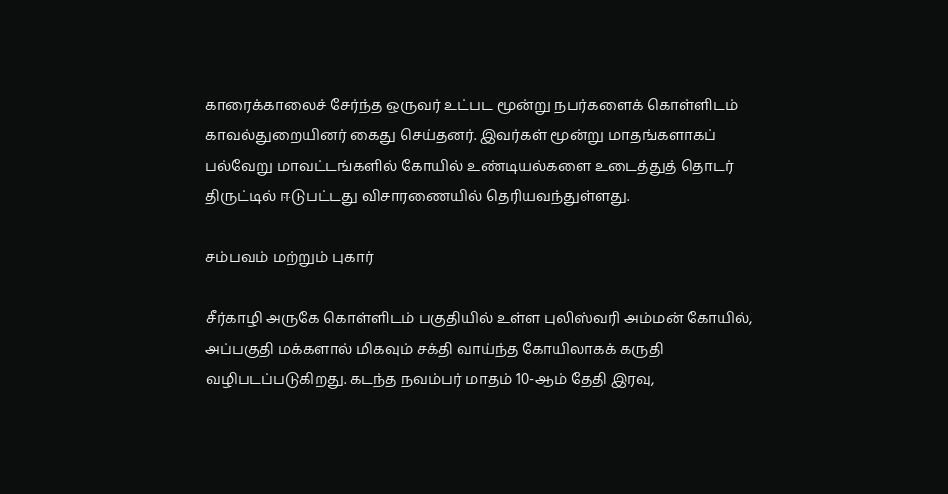காரைக்காலைச் சேர்ந்த ஒருவர் உட்பட மூன்று நபர்களைக் கொள்ளிடம் காவல்துறையினர் கைது செய்தனர். இவர்கள் மூன்று மாதங்களாகப் பல்வேறு மாவட்டங்களில் கோயில் உண்டியல்களை உடைத்துத் தொடர் திருட்டில் ஈடுபட்டது விசாரணையில் தெரியவந்துள்ளது.

சம்பவம் மற்றும் புகார்

சீர்காழி அருகே கொள்ளிடம் பகுதியில் உள்ள புலிஸ்வரி அம்மன் கோயில், அப்பகுதி மக்களால் மிகவும் சக்தி வாய்ந்த கோயிலாகக் கருதி வழிபடப்படுகிறது. கடந்த நவம்பர் மாதம் 10-ஆம் தேதி இரவு,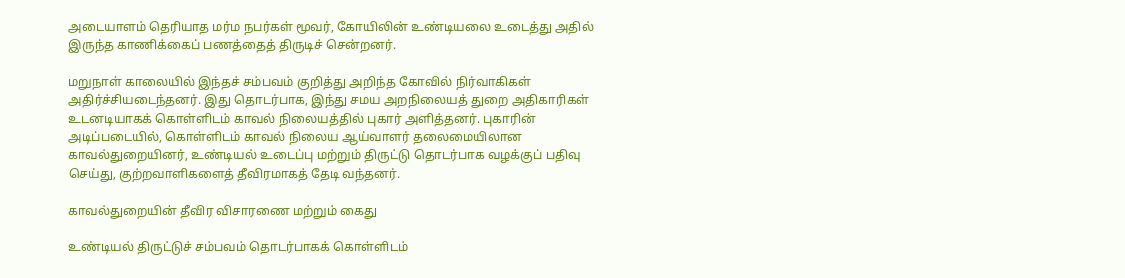அடையாளம் தெரியாத மர்ம நபர்கள் மூவர், கோயிலின் உண்டியலை உடைத்து அதில் இருந்த காணிக்கைப் பணத்தைத் திருடிச் சென்றனர்.

மறுநாள் காலையில் இந்தச் சம்பவம் குறித்து அறிந்த கோவில் நிர்வாகிகள் அதிர்ச்சியடைந்தனர். இது தொடர்பாக, இந்து சமய அறநிலையத் துறை அதிகாரிகள் உடனடியாகக் கொள்ளிடம் காவல் நிலையத்தில் புகார் அளித்தனர். புகாரின் அடிப்படையில், கொள்ளிடம் காவல் நிலைய ஆய்வாளர் தலைமையிலான காவல்துறையினர், உண்டியல் உடைப்பு மற்றும் திருட்டு தொடர்பாக வழக்குப் பதிவு செய்து, குற்றவாளிகளைத் தீவிரமாகத் தேடி வந்தனர்.

காவல்துறையின் தீவிர விசாரணை மற்றும் கைது

உண்டியல் திருட்டுச் சம்பவம் தொடர்பாகக் கொள்ளிடம்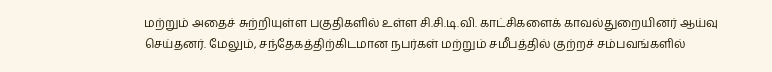மற்றும் அதைச் சுற்றியுள்ள பகுதிகளில் உள்ள சி.சி.டி.வி. காட்சிகளைக் காவல்துறையினர் ஆய்வு செய்தனர். மேலும், சந்தேகத்திற்கிடமான நபர்கள் மற்றும் சமீபத்தில் குற்றச் சம்பவங்களில்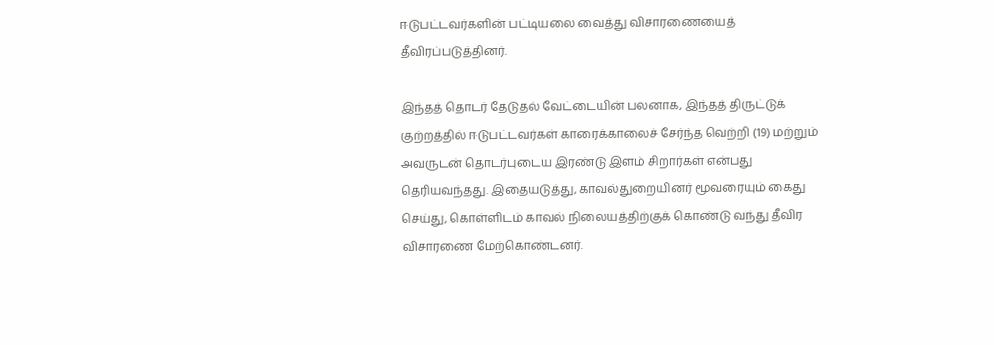ஈடுபட்டவர்களின் பட்டியலை வைத்து விசாரணையைத் தீவிரப்படுத்தினர்.

இந்தத் தொடர் தேடுதல் வேட்டையின் பலனாக, இந்தத் திருட்டுக் குற்றத்தில் ஈடுபட்டவர்கள் காரைக்காலைச் சேர்ந்த வெற்றி (19) மற்றும் அவருடன் தொடர்புடைய இரண்டு இளம் சிறார்கள் என்பது தெரியவந்தது. இதையடுத்து, காவல்துறையினர் மூவரையும் கைது செய்து, கொள்ளிடம் காவல் நிலையத்திற்குக் கொண்டு வந்து தீவிர விசாரணை மேற்கொண்டனர்.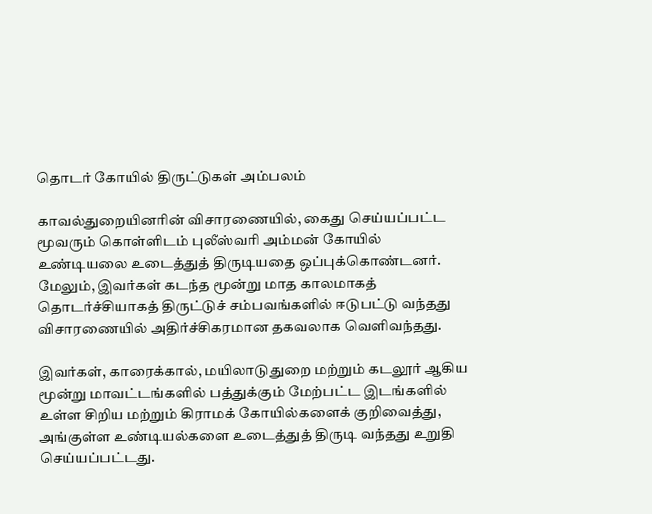தொடர் கோயில் திருட்டுகள் அம்பலம்

காவல்துறையினரின் விசாரணையில், கைது செய்யப்பட்ட மூவரும் கொள்ளிடம் புலீஸ்வரி அம்மன் கோயில் உண்டியலை உடைத்துத் திருடியதை ஒப்புக்கொண்டனர். மேலும், இவர்கள் கடந்த மூன்று மாத காலமாகத் தொடர்ச்சியாகத் திருட்டுச் சம்பவங்களில் ஈடுபட்டு வந்தது விசாரணையில் அதிர்ச்சிகரமான தகவலாக வெளிவந்தது.

இவர்கள், காரைக்கால், மயிலாடுதுறை மற்றும் கடலூர் ஆகிய மூன்று மாவட்டங்களில் பத்துக்கும் மேற்பட்ட இடங்களில் உள்ள சிறிய மற்றும் கிராமக் கோயில்களைக் குறிவைத்து, அங்குள்ள உண்டியல்களை உடைத்துத் திருடி வந்தது உறுதி செய்யப்பட்டது.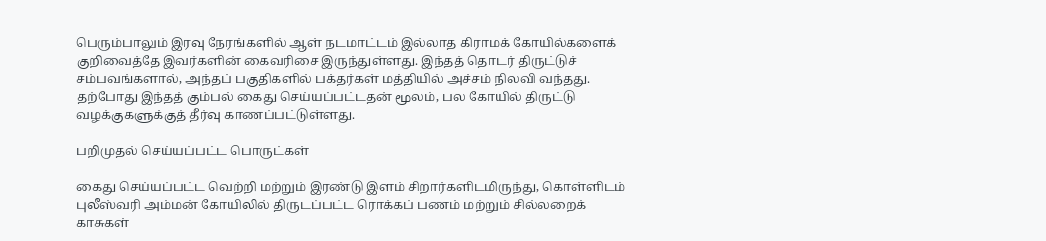பெரும்பாலும் இரவு நேரங்களில் ஆள் நடமாட்டம் இல்லாத கிராமக் கோயில்களைக் குறிவைத்தே இவர்களின் கைவரிசை இருந்துள்ளது. இந்தத் தொடர் திருட்டுச் சம்பவங்களால், அந்தப் பகுதிகளில் பக்தர்கள் மத்தியில் அச்சம் நிலவி வந்தது. தற்போது இந்தத் கும்பல் கைது செய்யப்பட்டதன் மூலம், பல கோயில் திருட்டு வழக்குகளுக்குத் தீர்வு காணப்பட்டுள்ளது.

பறிமுதல் செய்யப்பட்ட பொருட்கள்

கைது செய்யப்பட்ட வெற்றி மற்றும் இரண்டு இளம் சிறார்களிடமிருந்து, கொள்ளிடம் புலீஸ்வரி அம்மன் கோயிலில் திருடப்பட்ட ரொக்கப் பணம் மற்றும் சில்லறைக் காசுகள்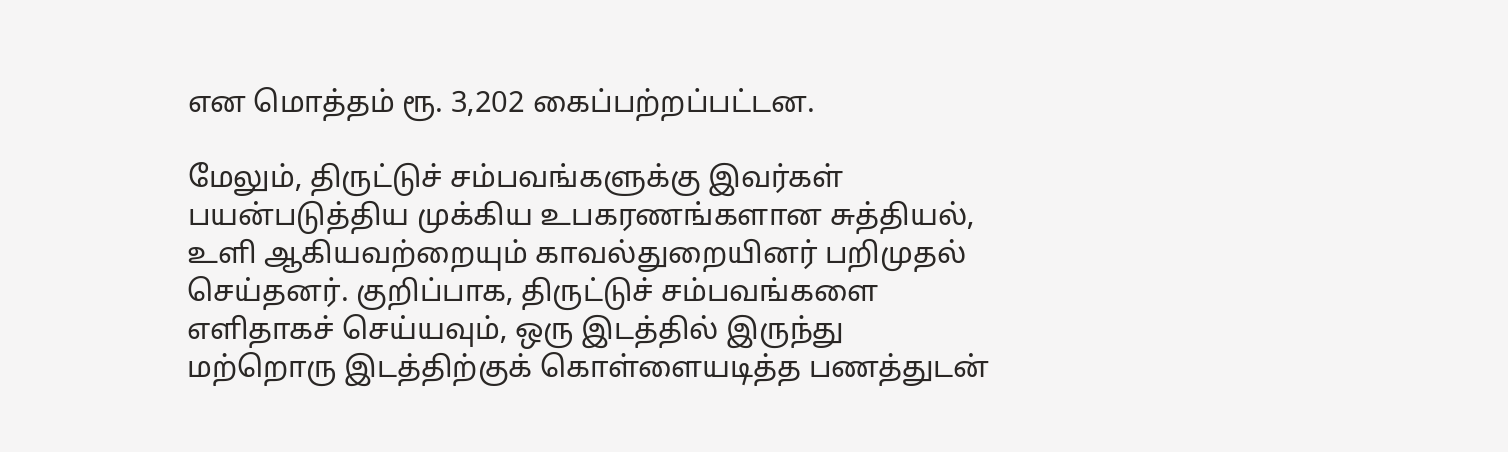என மொத்தம் ரூ. 3,202 கைப்பற்றப்பட்டன.

மேலும், திருட்டுச் சம்பவங்களுக்கு இவர்கள் பயன்படுத்திய முக்கிய உபகரணங்களான சுத்தியல், உளி ஆகியவற்றையும் காவல்துறையினர் பறிமுதல் செய்தனர். குறிப்பாக, திருட்டுச் சம்பவங்களை எளிதாகச் செய்யவும், ஒரு இடத்தில் இருந்து மற்றொரு இடத்திற்குக் கொள்ளையடித்த பணத்துடன்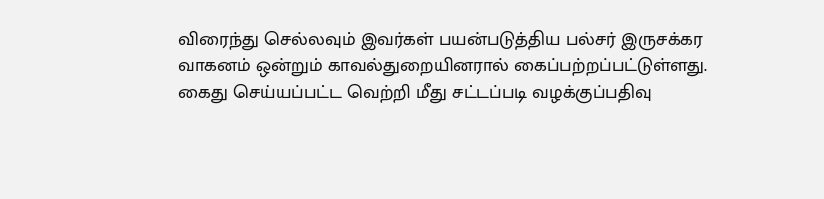விரைந்து செல்லவும் இவர்கள் பயன்படுத்திய பல்சர் இருசக்கர வாகனம் ஒன்றும் காவல்துறையினரால் கைப்பற்றப்பட்டுள்ளது. கைது செய்யப்பட்ட வெற்றி மீது சட்டப்படி வழக்குப்பதிவு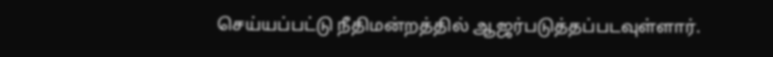செய்யப்பட்டு நீதிமன்றத்தில் ஆஜர்படுத்தப்படவுள்ளார்.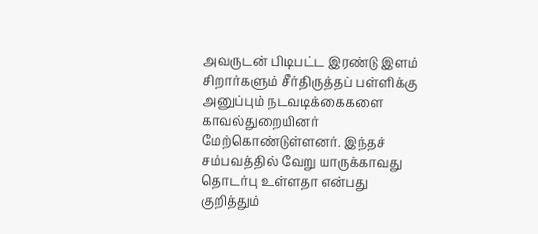அவருடன் பிடிபட்ட இரண்டு இளம் சிறார்களும் சீர்திருத்தப் பள்ளிக்கு அனுப்பும் நடவடிக்கைகளை காவல்துறையினர் மேற்கொண்டுள்ளனர். இந்தச் சம்பவத்தில் வேறு யாருக்காவது தொடர்பு உள்ளதா என்பது குறித்தும்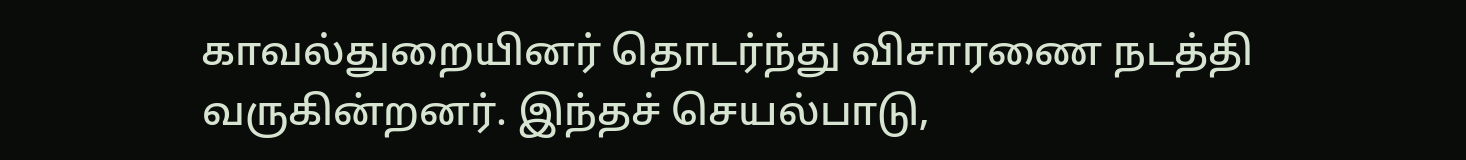காவல்துறையினர் தொடர்ந்து விசாரணை நடத்தி வருகின்றனர். இந்தச் செயல்பாடு,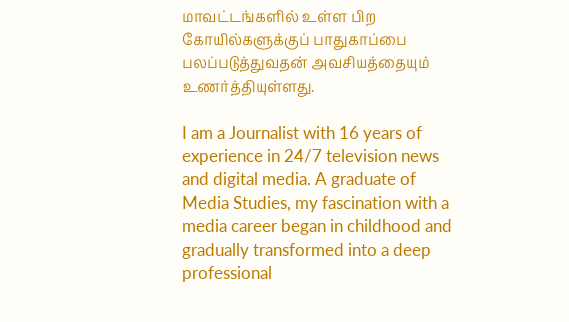மாவட்டங்களில் உள்ள பிற கோயில்களுக்குப் பாதுகாப்பை பலப்படுத்துவதன் அவசியத்தையும் உணர்த்தியுள்ளது.

I am a Journalist with 16 years of experience in 24/7 television news and digital media. A graduate of Media Studies, my fascination with a media career began in childhood and gradually transformed into a deep professional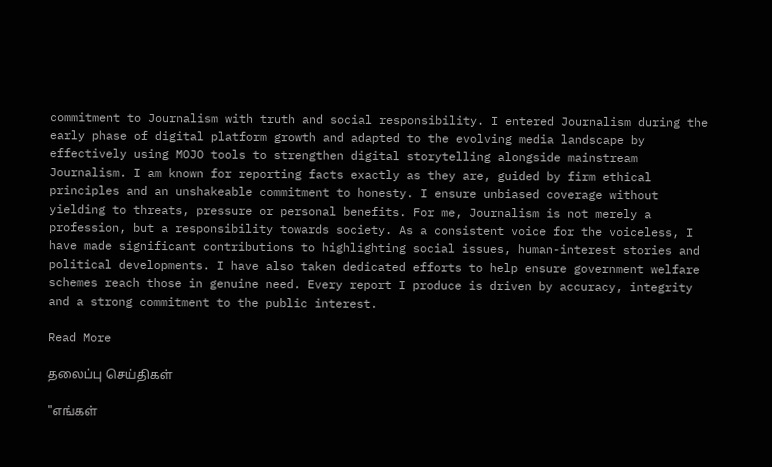commitment to Journalism with truth and social responsibility. I entered Journalism during the early phase of digital platform growth and adapted to the evolving media landscape by effectively using MOJO tools to strengthen digital storytelling alongside mainstream Journalism. I am known for reporting facts exactly as they are, guided by firm ethical principles and an unshakeable commitment to honesty. I ensure unbiased coverage without yielding to threats, pressure or personal benefits. For me, Journalism is not merely a profession, but a responsibility towards society. As a consistent voice for the voiceless, I have made significant contributions to highlighting social issues, human-interest stories and political developments. I have also taken dedicated efforts to help ensure government welfare schemes reach those in genuine need. Every report I produce is driven by accuracy, integrity and a strong commitment to the public interest.

Read More

தலைப்பு செய்திகள்

"எங்கள்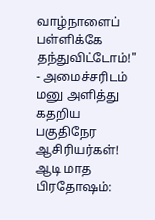வாழ்நாளைப் பள்ளிக்கே தந்துவிட்டோம்!" - அமைச்சரிடம் மனு அளித்து கதறிய பகுதிநேர ஆசிரியர்கள்!
ஆடி மாத பிரதோஷம்: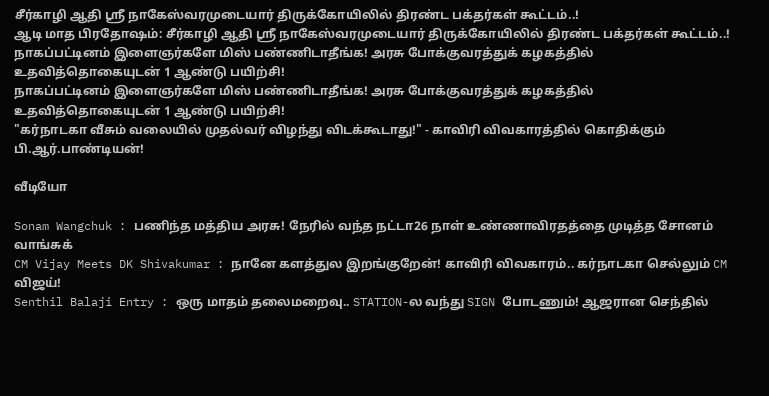சீர்காழி ஆதி ஸ்ரீ நாகேஸ்வரமுடையார் திருக்கோயிலில் திரண்ட பக்தர்கள் கூட்டம்..!
ஆடி மாத பிரதோஷம்: சீர்காழி ஆதி ஸ்ரீ நாகேஸ்வரமுடையார் திருக்கோயிலில் திரண்ட பக்தர்கள் கூட்டம்..!
நாகப்பட்டினம் இளைஞர்களே மிஸ் பண்ணிடாதீங்க! அரசு போக்குவரத்துக் கழகத்தில் உதவித்தொகையுடன் 1 ஆண்டு பயிற்சி!
நாகப்பட்டினம் இளைஞர்களே மிஸ் பண்ணிடாதீங்க! அரசு போக்குவரத்துக் கழகத்தில் உதவித்தொகையுடன் 1 ஆண்டு பயிற்சி!
"கர்நாடகா வீசும் வலையில் முதல்வர் விழந்து விடக்கூடாது!" - காவிரி விவகாரத்தில் கொதிக்கும் பி.ஆர்.பாண்டியன்!

வீடியோ

Sonam Wangchuk : பணிந்த மத்திய அரசு! நேரில் வந்த நட்டா26 நாள் உண்ணாவிரதத்தை முடித்த சோனம் வாங்சுக்
CM Vijay Meets DK Shivakumar : நானே களத்துல இறங்குறேன்! காவிரி விவகாரம்.. கர்நாடகா செல்லும் CM விஜய்!
Senthil Balaji Entry : ஒரு மாதம் தலைமறைவு.. STATION-ல வந்து SIGN போடணும்! ஆஜரான செந்தில்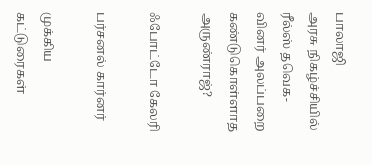பாலாஜி
அரசு நிகழ்ச்சியில் ரீல்ஸ் தவெக-வினர் அலப்பறை கண்டுகொள்ளாத அருண்ராஜ்?

ஃபோட்டோ கேலரி

பர்சனல் கார்னர்

முக்கிய கட்டுரைகள்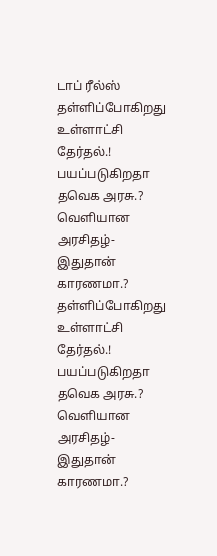டாப் ரீல்ஸ்
தள்ளிப்போகிறது உள்ளாட்சி தேர்தல்.! பயப்படுகிறதா தவெக அரசு.? வெளியான அரசிதழ்- இதுதான் காரணமா.?
தள்ளிப்போகிறது உள்ளாட்சி தேர்தல்.! பயப்படுகிறதா தவெக அரசு.? வெளியான அரசிதழ்- இதுதான் காரணமா.?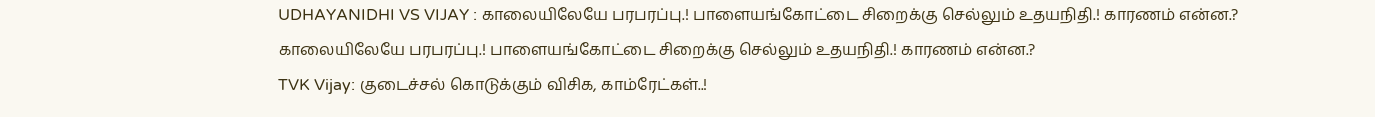UDHAYANIDHI VS VIJAY : காலையிலேயே பரபரப்பு.! பாளையங்கோட்டை சிறைக்கு செல்லும் உதயநிதி.! காரணம் என்ன.?
காலையிலேயே பரபரப்பு.! பாளையங்கோட்டை சிறைக்கு செல்லும் உதயநிதி.! காரணம் என்ன.?
TVK Vijay: குடைச்சல் கொடுக்கும் விசிக, காம்ரேட்கள்..!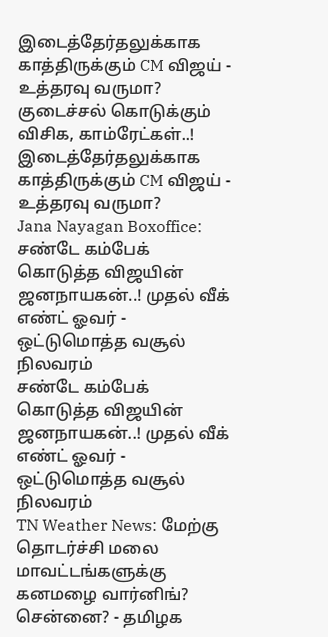இடைத்தேர்தலுக்காக காத்திருக்கும் CM விஜய் - உத்தரவு வருமா?
குடைச்சல் கொடுக்கும் விசிக, காம்ரேட்கள்..! இடைத்தேர்தலுக்காக காத்திருக்கும் CM விஜய் - உத்தரவு வருமா?
Jana Nayagan Boxoffice: சண்டே கம்பேக் கொடுத்த விஜயின் ஜனநாயகன்..! முதல் வீக் எண்ட் ஓவர் - ஒட்டுமொத்த வசூல் நிலவரம்
சண்டே கம்பேக் கொடுத்த விஜயின் ஜனநாயகன்..! முதல் வீக் எண்ட் ஓவர் - ஒட்டுமொத்த வசூல் நிலவரம்
TN Weather News: மேற்கு தொடர்ச்சி மலை மாவட்டங்களுக்கு கனமழை வார்னிங்? சென்னை? - தமிழக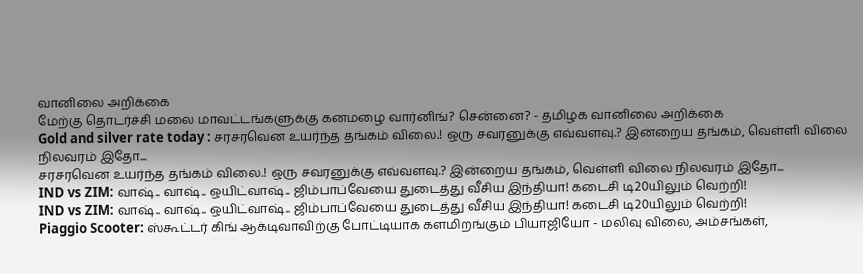வானிலை அறிக்கை
மேற்கு தொடர்ச்சி மலை மாவட்டங்களுக்கு கனமழை வார்னிங்? சென்னை? - தமிழக வானிலை அறிக்கை
Gold and silver rate today : சரசரவென உயர்ந்த தங்கம் விலை.! ஒரு சவரனுக்கு எவ்வளவு.? இன்றைய தங்கம், வெள்ளி விலை நிலவரம் இதோ...
சரசரவென உயர்ந்த தங்கம் விலை.! ஒரு சவரனுக்கு எவ்வளவு.? இன்றைய தங்கம், வெள்ளி விலை நிலவரம் இதோ...
IND vs ZIM: வாஷ்.. வாஷ்.. ஒயிட்வாஷ்.. ஜிம்பாப்வேயை துடைத்து வீசிய இந்தியா! கடைசி டி20யிலும் வெற்றி!
IND vs ZIM: வாஷ்.. வாஷ்.. ஒயிட்வாஷ்.. ஜிம்பாப்வேயை துடைத்து வீசிய இந்தியா! கடைசி டி20யிலும் வெற்றி!
Piaggio Scooter: ஸ்கூட்டர் கிங் ஆக்டிவாவிற்கு போட்டியாக களமிறங்கும் பியாஜியோ - மலிவு விலை, அம்சங்கள்,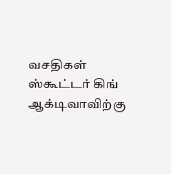வசதிகள்
ஸ்கூட்டர் கிங் ஆக்டிவாவிற்கு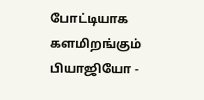போட்டியாக களமிறங்கும் பியாஜியோ -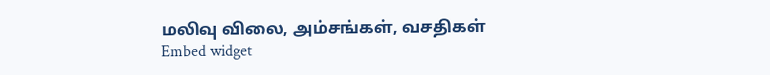மலிவு விலை, அம்சங்கள், வசதிகள்
Embed widget